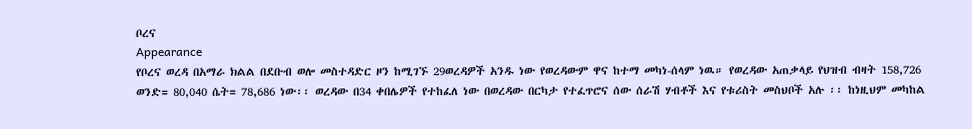ቦረና
Appearance
የቦረና ወረዳ በአማራ ክልል በደቡብ ወሎ መስተዳድር ዞን ከሚገኙ 29ወረዳዎች አንዱ ነው የወረዳውም ዋና ከተማ መካነ-ሰላም ነዉ። የወረዳው አጠቃላይ የህዝብ ብዛት 158,726 ወንድ= 80,040 ሴት= 78,686 ነው፡፡ ወረዳው በ34 ቀበሌዎች የተከፈለ ነው በወረዳው በርካታ የተፈጥሮና ሰው ሰራሽ ሃብቶች እና የቱሪስት መስህቦች አሉ ፡፡ ከነዚህም መካከል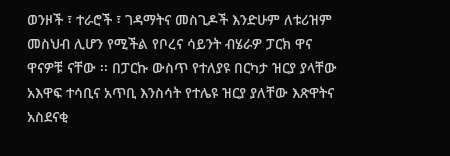ወንዞች ፣ ተራሮች ፣ ገዳማትና መስጊዶች እንድሁም ለቱሪዝም መስህብ ሊሆን የሚችል የቦረና ሳይንት ብሄራዎ ፓርክ ዋና ዋናዎቹ ናቸው ፡፡ በፓርኩ ውስጥ የተለያዩ በርካታ ዝርያ ያላቸው አእዋፍ ተሳቢና አጥቢ እንስሳት የተሌዩ ዝርያ ያለቸው እጽዋትና አስደናቂ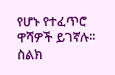የሆኑ የተፈጥሮ ዋሻዎች ይገኛሉ፡፡
ስልክ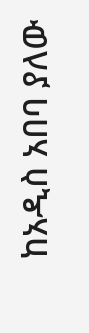ከአዲስ አበባ ያለው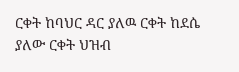ርቀት ከባህር ዳር ያለዉ ርቀት ከደሴ ያለው ርቀት ህዝብ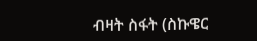ብዛት ስፋት (ስኩዌር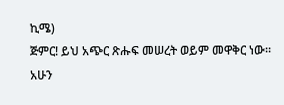ኪሜ)
ጅምር! ይህ አጭር ጽሑፍ መሠረት ወይም መዋቅር ነው። አሁን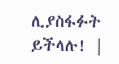ሊያስፋፉት ይችላሉ! |